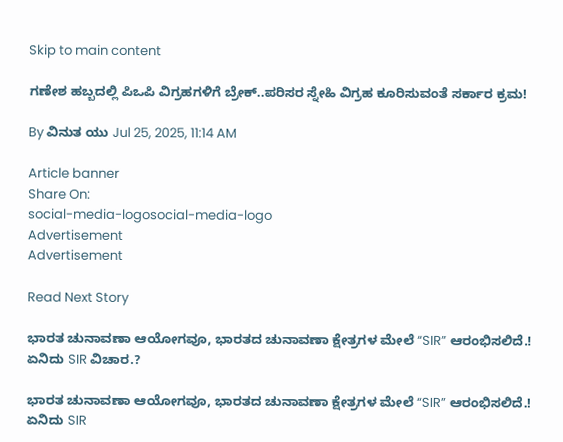Skip to main content

ಗಣೇಶ ಹಬ್ಬದಲ್ಲಿ ಪಿಒಪಿ ವಿಗ್ರಹಗಳಿಗೆ ಬ್ರೇಕ್..ಪರಿಸರ ಸ್ನೇಹಿ ವಿಗ್ರಹ ಕೂರಿಸುವಂತೆ ಸರ್ಕಾರ ಕ್ರಮ!

By ವಿನುತ ಯು Jul 25, 2025, 11:14 AM

Article banner
Share On:
social-media-logosocial-media-logo
Advertisement
Advertisement

Read Next Story

ಭಾರತ ಚುನಾವಣಾ ಆಯೋಗವೂ, ಭಾರತದ ಚುನಾವಣಾ ಕ್ಷೇತ್ರಗಳ ಮೇಲೆ “SIR” ಆರಂಭಿಸಲಿದೆ.! ಏನಿದು SIR ವಿಚಾರ.?

ಭಾರತ ಚುನಾವಣಾ ಆಯೋಗವೂ, ಭಾರತದ ಚುನಾವಣಾ ಕ್ಷೇತ್ರಗಳ ಮೇಲೆ “SIR” ಆರಂಭಿಸಲಿದೆ.! ಏನಿದು SIR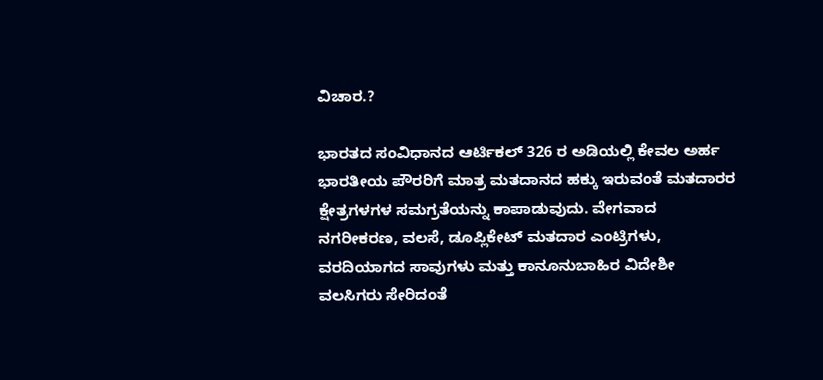ವಿಚಾರ.?

ಭಾರತದ ಸಂವಿಧಾನದ ಆರ್ಟಿಕಲ್ 326 ರ ಅಡಿಯಲ್ಲಿ ಕೇವಲ ಅರ್ಹ ಭಾರತೀಯ ಪೌರರಿಗೆ ಮಾತ್ರ ಮತದಾನದ ಹಕ್ಕು ಇರುವಂತೆ ಮತದಾರರ ಕ್ಷೇತ್ರಗಳಗಳ ಸಮಗ್ರತೆಯನ್ನು ಕಾಪಾಡುವುದು. ವೇಗವಾದ ನಗರೀಕರಣ, ವಲಸೆ, ಡೂಪ್ಲಿಕೇಟ್ ಮತದಾರ ಎಂಟ್ರಿಗಳು, ವರದಿಯಾಗದ ಸಾವುಗಳು ಮತ್ತು ಕಾನೂನುಬಾಹಿರ ವಿದೇಶೀ ವಲಸಿಗರು ಸೇರಿದಂತೆ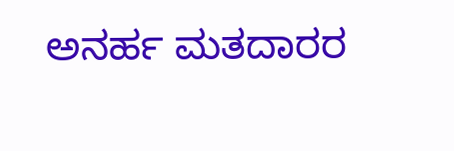ಅನರ್ಹ ಮತದಾರರ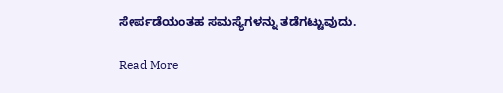ಸೇರ್ಪಡೆಯಂತಹ ಸಮಸ್ಯೆಗಳನ್ನು ತಡೆಗಟ್ಟುವುದು.

Read More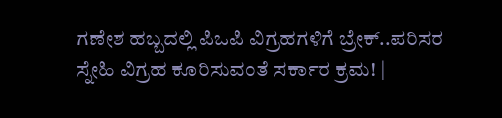ಗಣೇಶ ಹಬ್ಬದಲ್ಲಿ ಪಿಒಪಿ ವಿಗ್ರಹಗಳಿಗೆ ಬ್ರೇಕ್..ಪರಿಸರ ಸ್ನೇಹಿ ವಿಗ್ರಹ ಕೂರಿಸುವಂತೆ ಸರ್ಕಾರ ಕ್ರಮ! |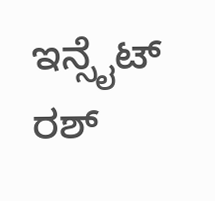ಇನ್ಸೈಟ್ ರಶ್